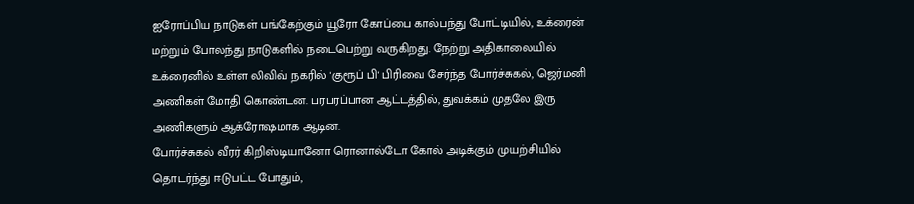ஐரோப்பிய நாடுகள் பங்கேற்கும் யூரோ கோப்பை கால்பந்து போட்டியில், உக்ரைன் மற்றும் போலந்து நாடுகளில் நடைபெற்று வருகிறது. நேற்று அதிகாலையில் உக்ரைனில் உள்ள லிவிவ் நகரில் 'குரூப் பி' பிரிவை சேர்ந்த போர்ச்சுகல், ஜெர்மனி அணிகள் மோதி கொண்டன. பரபரப்பான ஆட்டத்தில், துவக்கம் முதலே இரு அணிகளும் ஆக்ரோஷமாக ஆடின.
போர்ச்சுகல் வீரர் கிறிஸ்டியானோ ரொனால்டோ கோல் அடிக்கும் முயற்சியில் தொடர்ந்து ஈடுபட்ட போதும்,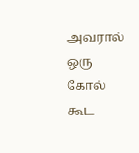அவரால் ஒரு கோல் கூட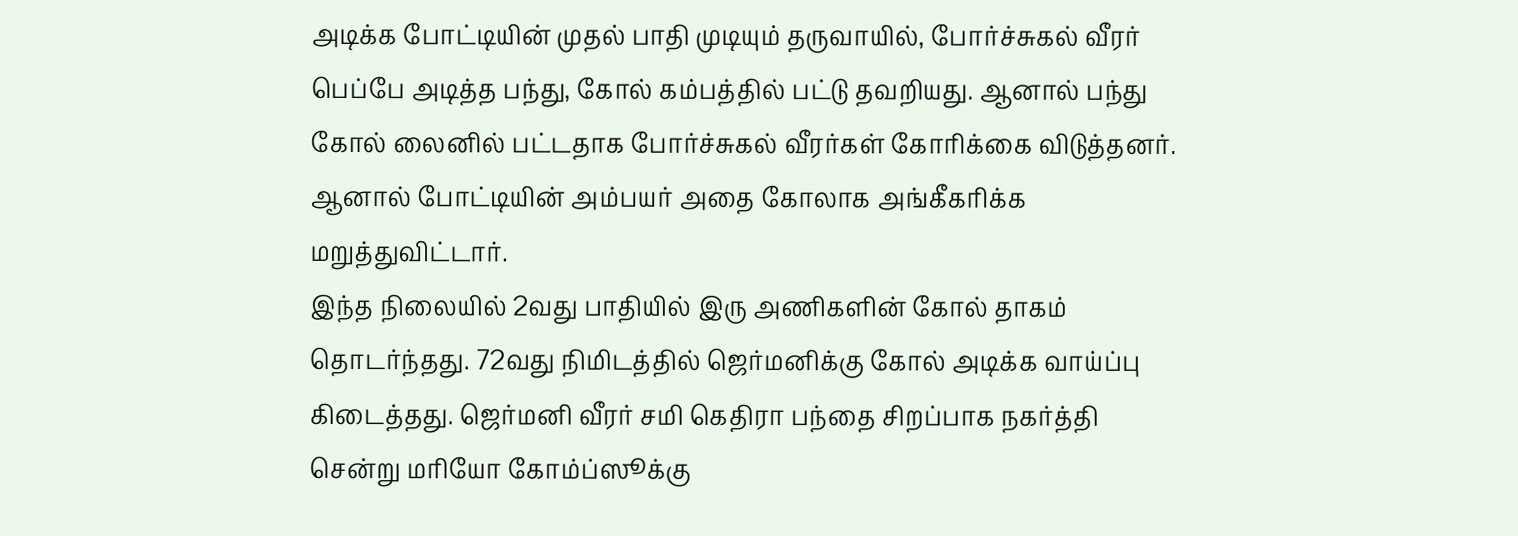அடிக்க போட்டியின் முதல் பாதி முடியும் தருவாயில், போர்ச்சுகல் வீரர் பெப்பே அடித்த பந்து, கோல் கம்பத்தில் பட்டு தவறியது. ஆனால் பந்து கோல் லைனில் பட்டதாக போர்ச்சுகல் வீரர்கள் கோரிக்கை விடுத்தனர். ஆனால் போட்டியின் அம்பயர் அதை கோலாக அங்கீகரிக்க மறுத்துவிட்டார்.
இந்த நிலையில் 2வது பாதியில் இரு அணிகளின் கோல் தாகம் தொடர்ந்தது. 72வது நிமிடத்தில் ஜெர்மனிக்கு கோல் அடிக்க வாய்ப்பு கிடைத்தது. ஜெர்மனி வீரர் சமி கெதிரா பந்தை சிறப்பாக நகர்த்தி சென்று மரியோ கோம்ப்ஸூக்கு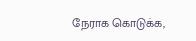நேராக கொடுக்க,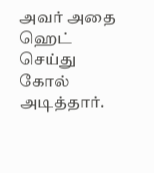அவர் அதை ஹெட் செய்து கோல் அடித்தார்.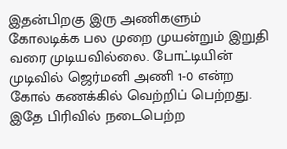இதன்பிறகு இரு அணிகளும் கோலடிக்க பல முறை முயன்றும் இறுதி வரை முடியவில்லை. போட்டியின் முடிவில் ஜெர்மனி அணி 1-0 என்ற கோல் கணக்கில் வெற்றிப் பெற்றது. இதே பிரிவில் நடைபெற்ற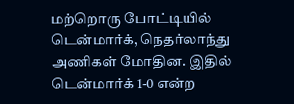மற்றொரு போட்டியில் டென்மார்க், நெதர்லாந்து அணிகள் மோதின. இதில் டென்மார்க் 1-0 என்ற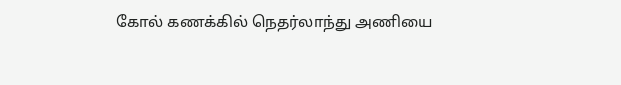கோல் கணக்கில் நெதர்லாந்து அணியை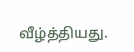வீழ்த்தியது.